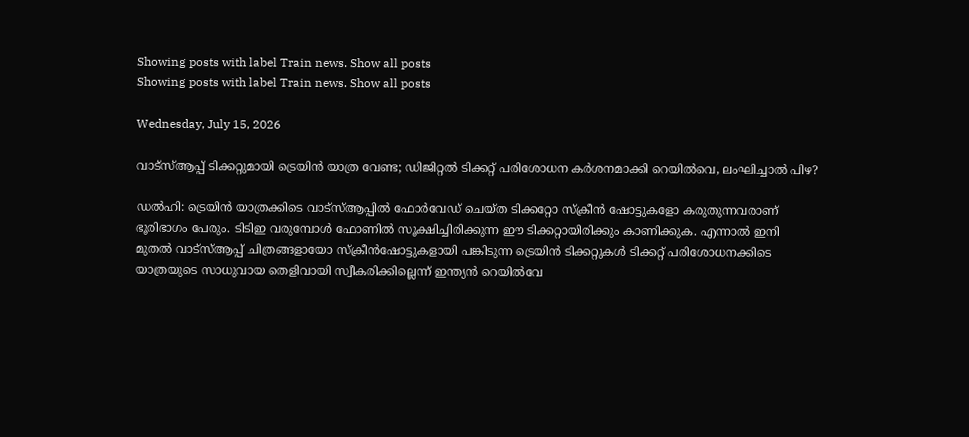Showing posts with label Train news. Show all posts
Showing posts with label Train news. Show all posts

Wednesday, July 15, 2026

വാട്സ്ആപ്പ് ടിക്കറ്റുമായി ട്രെയിൻ യാത്ര വേണ്ട; ഡിജിറ്റൽ ടിക്കറ്റ് പരിശോധന കർശനമാക്കി റെയിൽവെ, ലംഘിച്ചാൽ പിഴ?

ഡൽഹി: ട്രെയിൻ യാത്രക്കിടെ വാട്സ്ആപ്പിൽ ഫോർവേഡ് ചെയ്ത ടിക്കറ്റോ സ്ക്രീൻ ഷോട്ടുകളോ കരുതുന്നവരാണ് ഭൂരിഭാഗം പേരും. ടിടിഇ വരുമ്പോൾ ഫോണിൽ സൂക്ഷിച്ചിരിക്കുന്ന ഈ ടിക്കറ്റായിരിക്കും കാണിക്കുക. എന്നാൽ ഇനി മുതൽ വാട്സ്ആപ്പ് ചിത്രങ്ങളായോ സ്ക്രീൻഷോട്ടുകളായി പങ്കിടുന്ന ട്രെയിൻ ടിക്കറ്റുകൾ ടിക്കറ്റ് പരിശോധനക്കിടെ യാത്രയുടെ സാധുവായ തെളിവായി സ്വീകരിക്കില്ലെന്ന് ഇന്ത്യൻ റെയിൽവേ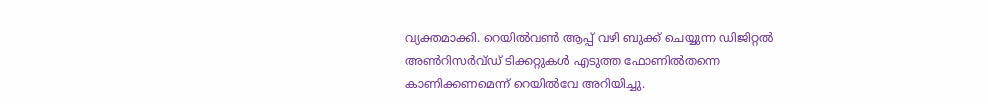വ്യക്തമാക്കി. റെയിൽവൺ ആപ്പ് വഴി ബുക്ക് ചെയ്യുന്ന ഡിജിറ്റൽ അൺറിസർവ്ഡ് ടിക്കറ്റുകൾ എടുത്ത ഫോണിൽതന്നെ കാണിക്കണമെന്ന് റെയിൽവേ അറിയിച്ചു.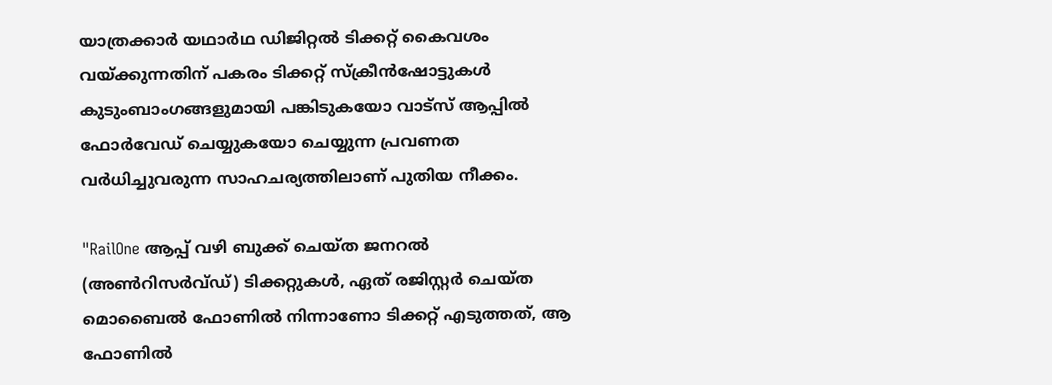യാത്രക്കാർ യഥാർഥ ഡിജിറ്റൽ ടിക്കറ്റ് കൈവശം വയ്ക്കുന്നതിന് പകരം ടിക്കറ്റ് സ്ക്രീൻഷോട്ടുകൾ കുടുംബാംഗങ്ങളുമായി പങ്കിടുകയോ വാട്‌സ് ആപ്പിൽ ഫോർവേഡ് ചെയ്യുകയോ ചെയ്യുന്ന പ്രവണത വർധിച്ചുവരുന്ന സാഹചര്യത്തിലാണ് പുതിയ നീക്കം.

"RailOne ആപ്പ് വഴി ബുക്ക് ചെയ്ത ജനറൽ (അൺറിസർവ്‌ഡ്) ടിക്കറ്റുകൾ, ഏത് രജിസ്റ്റർ ചെയ്‌ത മൊബൈൽ ഫോണിൽ നിന്നാണോ ടിക്കറ്റ് എടുത്തത്, ആ ഫോണിൽ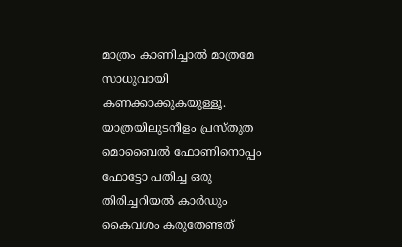മാത്രം കാണിച്ചാൽ മാത്രമേ സാധുവായി കണക്കാക്കുകയുള്ളൂ. യാത്രയിലുടനീളം പ്രസ്‌തുത മൊബൈൽ ഫോണിനൊപ്പം ഫോട്ടോ പതിച്ച ഒരു തിരിച്ചറിയൽ കാർഡും കൈവശം കരുതേണ്ടത്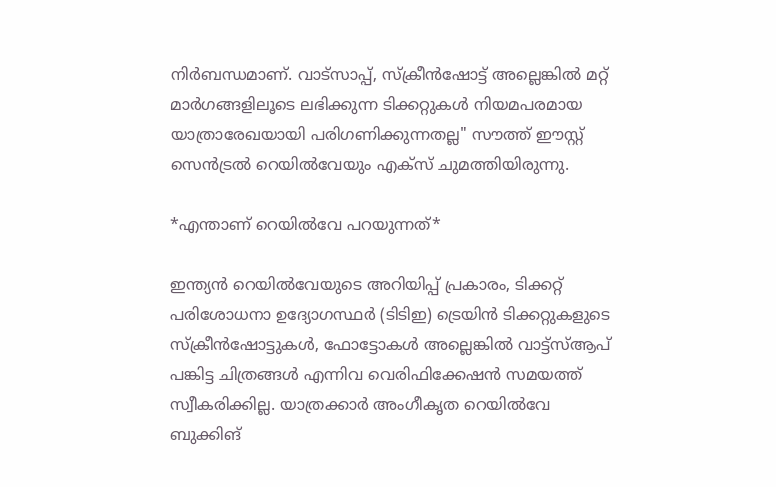നിർബന്ധമാണ്. വാട്സാപ്പ്, സ്ക്രീൻഷോട്ട് അല്ലെങ്കിൽ മറ്റ് മാർഗങ്ങളിലൂടെ ലഭിക്കുന്ന ടിക്കറ്റുകൾ നിയമപരമായ യാത്രാരേഖയായി പരിഗണിക്കുന്നതല്ല" സൗത്ത് ഈസ്റ്റ് സെൻട്രൽ റെയിൽവേയും എക്സ് ചുമത്തിയിരുന്നു.

*എന്താണ് റെയിൽവേ പറയുന്നത്*

ഇന്ത്യൻ റെയിൽവേയുടെ അറിയിപ്പ് പ്രകാരം, ടിക്കറ്റ് പരിശോധനാ ഉദ്യോഗസ്ഥർ (ടിടിഇ) ട്രെയിൻ ടിക്കറ്റുകളുടെ സ്ക്രീൻഷോട്ടുകൾ, ഫോട്ടോകൾ അല്ലെങ്കിൽ വാട്ട്സ്ആപ് പങ്കിട്ട ചിത്രങ്ങൾ എന്നിവ വെരിഫിക്കേഷൻ സമയത്ത് സ്വീകരിക്കില്ല. യാത്രക്കാർ അംഗീകൃത റെയിൽവേ ബുക്കിങ്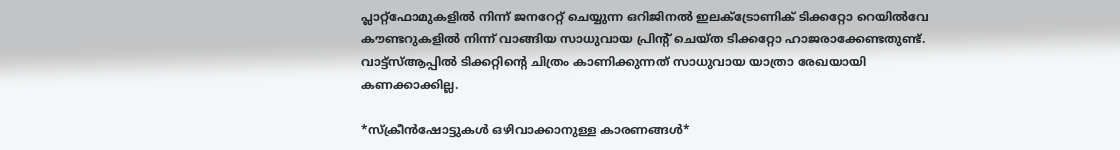പ്ലാറ്റ്ഫോമുകളിൽ നിന്ന് ജനറേറ്റ് ചെയ്യുന്ന ഒറിജിനൽ ഇലക്ട്രോണിക് ടിക്കറ്റോ റെയിൽവേ കൗണ്ടറുകളിൽ നിന്ന് വാങ്ങിയ സാധുവായ പ്രിൻ്റ് ചെയ്ത ടിക്കറ്റോ ഹാജരാക്കേണ്ടതുണ്ട്. വാട്ട്സ്ആപ്പിൽ ടിക്കറ്റിന്റെ ചിത്രം കാണിക്കുന്നത് സാധുവായ യാത്രാ രേഖയായി കണക്കാക്കില്ല.

*സ്ക്രീൻഷോട്ടുകൾ ഒഴിവാക്കാനുള്ള കാരണങ്ങൾ*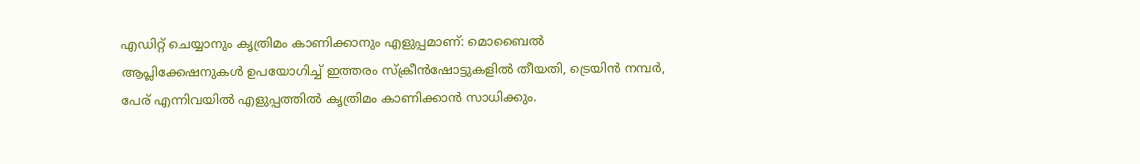എഡിറ്റ് ചെയ്യാനും കൃത്രിമം കാണിക്കാനും എളുപ്പമാണ്: മൊബൈൽ ആപ്ലിക്കേഷനുകൾ ഉപയോഗിച്ച് ഇത്തരം സ്ക്രീൻഷോട്ടുകളിൽ തീയതി, ട്രെയിൻ നമ്പർ, പേര് എന്നിവയിൽ എളുപ്പത്തിൽ കൃത്രിമം കാണിക്കാൻ സാധിക്കും.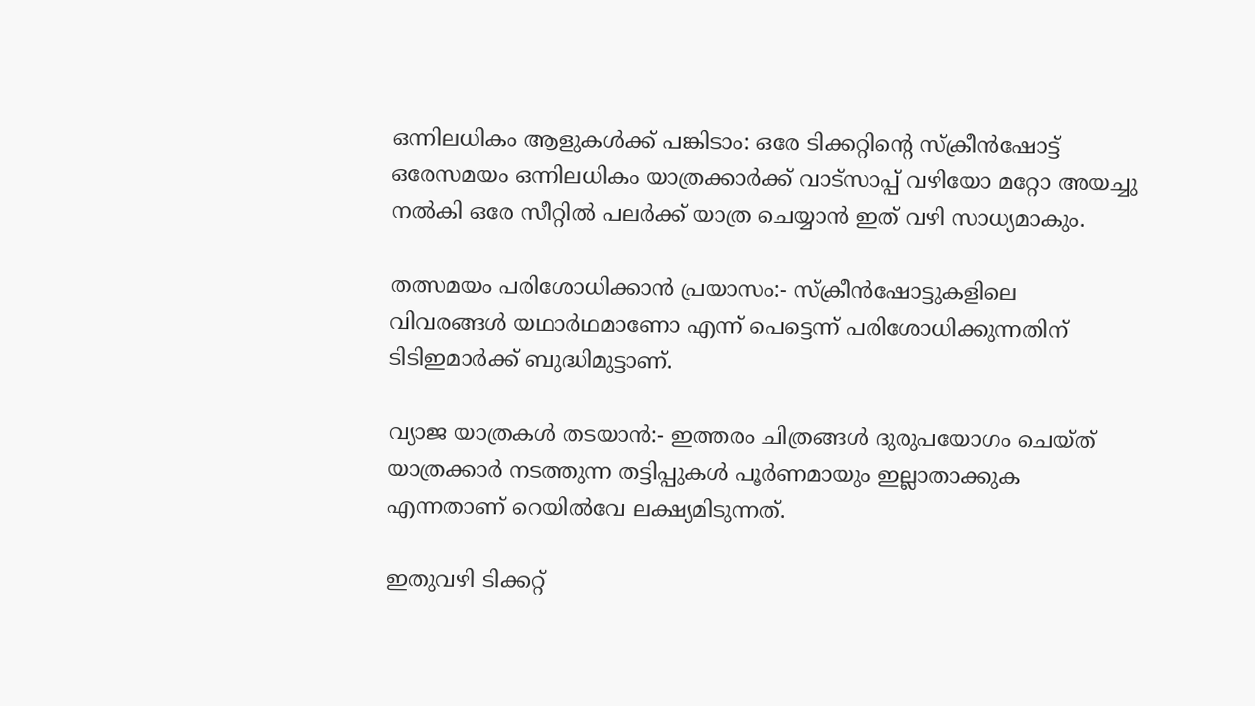ഒന്നിലധികം ആളുകൾക്ക് പങ്കിടാം: ഒരേ ടിക്കറ്റിന്റെ സ്ക്രീൻഷോട്ട് ഒരേസമയം ഒന്നിലധികം യാത്രക്കാർക്ക് വാട്‌സാപ്പ് വഴിയോ മറ്റോ അയച്ചു നൽകി ഒരേ സീറ്റിൽ പലർക്ക് യാത്ര ചെയ്യാൻ ഇത് വഴി സാധ്യമാകും.

തത്സമയം പരിശോധിക്കാൻ പ്രയാസം:- സ്ക്രീൻഷോട്ടുകളിലെ വിവരങ്ങൾ യഥാർഥമാണോ എന്ന് പെട്ടെന്ന് പരിശോധിക്കുന്നതിന് ടിടിഇമാർക്ക് ബുദ്ധിമുട്ടാണ്.

വ്യാജ യാത്രകൾ തടയാൻ:- ഇത്തരം ചിത്രങ്ങൾ ദുരുപയോഗം ചെയ്ത് യാത്രക്കാർ നടത്തുന്ന തട്ടിപ്പുകൾ പൂർണമായും ഇല്ലാതാക്കുക എന്നതാണ് റെയിൽവേ ലക്ഷ്യമിടുന്നത്.

ഇതുവഴി ടിക്കറ്റ്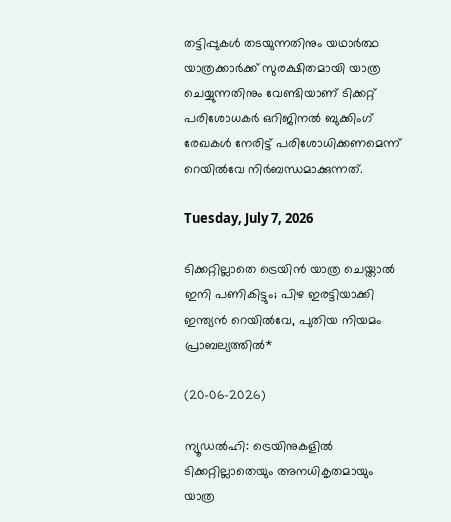തട്ടിപ്പുകൾ തടയുന്നതിനും യഥാർത്ഥ യാത്രക്കാർക്ക് സുരക്ഷിതമായി യാത്ര ചെയ്യുന്നതിനും വേണ്ടിയാണ് ടിക്കറ്റ് പരിശോധകർ ഒറിജിനൽ ബുക്കിംഗ് രേഖകൾ നേരിട്ട് പരിശോധിക്കണമെന്ന് റെയിൽവേ നിർബന്ധമാക്കുന്നത്.

Tuesday, July 7, 2026

ടിക്കറ്റില്ലാതെ ട്രെയിൻ യാത്ര ചെയ്താൽ ഇനി പണികിട്ടും; പിഴ ഇരട്ടിയാക്കി ഇന്ത്യൻ റെയിൽവേ, പുതിയ നിയമം പ്രാബല്യത്തിൽ*

(20-06-2026)

ന്യൂഡൽഹി: ട്രെയിനുകളിൽ ടിക്കറ്റില്ലാതെയും അനധികൃതമായും യാത്ര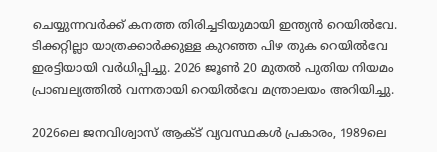ചെയ്യുന്നവർക്ക് കനത്ത തിരിച്ചടിയുമായി ഇന്ത്യൻ റെയിൽവേ. ടിക്കറ്റില്ലാ യാത്രക്കാർക്കുള്ള കുറഞ്ഞ പിഴ തുക റെയിൽവേ ഇരട്ടിയായി വർധിപ്പിച്ചു. 2026 ജൂൺ 20 മുതൽ പുതിയ നിയമം പ്രാബല്യത്തിൽ വന്നതായി റെയിൽവേ മന്ത്രാലയം അറിയിച്ചു.

2026ലെ ജനവിശ്വാസ് ആക്‌ട് വ്യവസ്ഥകൾ പ്രകാരം, 1989ലെ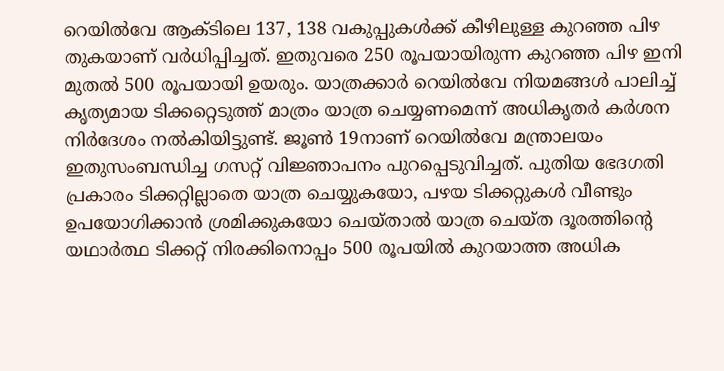റെയിൽവേ ആക്‌ടിലെ 137, 138 വകുപ്പുകൾക്ക് കീഴിലുള്ള കുറഞ്ഞ പിഴ തുകയാണ് വർധിപ്പിച്ചത്. ഇതുവരെ 250 രൂപയായിരുന്ന കുറഞ്ഞ പിഴ ഇനി മുതൽ 500 രൂപയായി ഉയരും. യാത്രക്കാർ റെയിൽവേ നിയമങ്ങൾ പാലിച്ച് കൃത്യമായ ടിക്കറ്റെടുത്ത് മാത്രം യാത്ര ചെയ്യണമെന്ന് അധികൃതർ കർശന നിർദേശം നൽകിയിട്ടുണ്ട്. ജൂൺ 19നാണ് റെയിൽവേ മന്ത്രാലയം ഇതുസംബന്ധിച്ച ഗസറ്റ് വിജ്ഞാപനം പുറപ്പെടുവിച്ചത്. പുതിയ ഭേദഗതി പ്രകാരം ടിക്കറ്റില്ലാതെ യാത്ര ചെയ്യുകയോ, പഴയ ടിക്കറ്റുകൾ വീണ്ടും ഉപയോഗിക്കാൻ ശ്രമിക്കുകയോ ചെയ്ത‌ാൽ യാത്ര ചെയ്ത ദൂരത്തിന്റെ യഥാർത്ഥ ടിക്കറ്റ് നിരക്കിനൊപ്പം 500 രൂപയിൽ കുറയാത്ത അധിക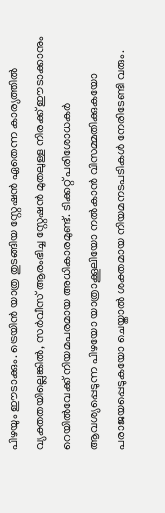പിഴയും ഈടാക്കും. ട്രെയിൻ യാത്ര തുടങ്ങിയ സ്റ്റേഷൻ ഏതെന്ന കാര്യത്തിൽ വ്യക്തതയില്ലെങ്കിൽ, സർവീസ് ആരംഭിച്ച സ്റ്റേഷൻ മുതലുള്ള നിരക്ക് ഈടാക്കാനും റെയിൽവേക്ക് നിയമപരമായ അധികാരമുണ്ട്. ടിക്കറ്റ് പരിശോധകർ ആവശ്യപ്പെടുന്ന പിഴയോ യാത്രാക്കൂലിയോ നൽകാൻ വിസമ്മതിക്കുകയോ പരാജയപ്പെടുകയോ ചെയ്താൽ ശക്തമായ നിയമനടപടികൾ നേരിടേണ്ടി വരും.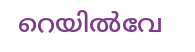റെയിൽവേ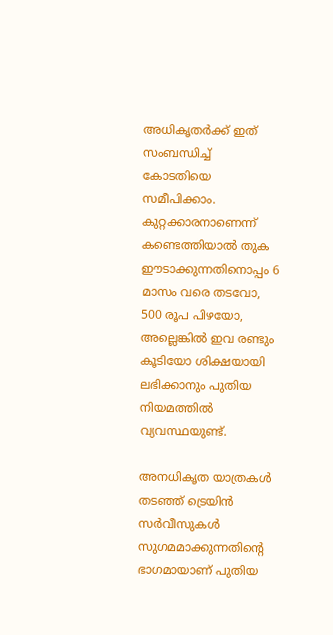അധികൃതർക്ക് ഇത് സംബന്ധിച്ച് കോടതിയെ സമീപിക്കാം. കുറ്റക്കാരനാണെന്ന് കണ്ടെത്തിയാൽ തുക ഈടാക്കുന്നതിനൊപ്പം 6 മാസം വരെ തടവോ, 500 രൂപ പിഴയോ, അല്ലെങ്കിൽ ഇവ രണ്ടും കൂടിയോ ശിക്ഷയായി ലഭിക്കാനും പുതിയ നിയമത്തിൽ വ്യവസ്ഥയുണ്ട്.

അനധികൃത യാത്രകൾ തടഞ്ഞ് ട്രെയിൻ സർവീസുകൾ സുഗമമാക്കുന്നതിന്റെ ഭാഗമായാണ് പുതിയ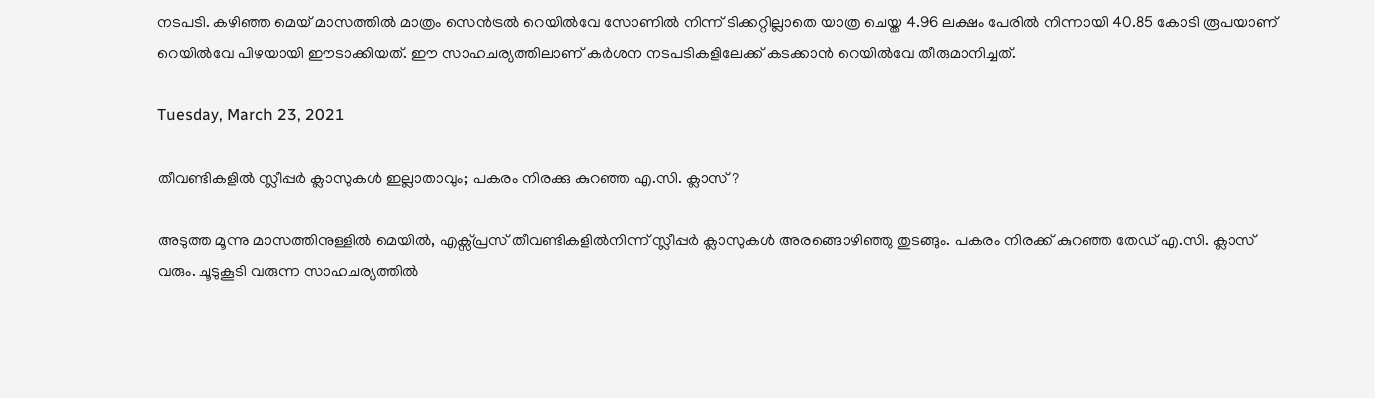നടപടി. കഴിഞ്ഞ മെയ് മാസത്തിൽ മാത്രം സെൻട്രൽ റെയിൽവേ സോണിൽ നിന്ന് ടിക്കറ്റില്ലാതെ യാത്ര ചെയ്ത 4.96 ലക്ഷം പേരിൽ നിന്നായി 40.85 കോടി രൂപയാണ് റെയിൽവേ പിഴയായി ഈടാക്കിയത്. ഈ സാഹചര്യത്തിലാണ് കർശന നടപടികളിലേക്ക് കടക്കാൻ റെയിൽവേ തീരുമാനിച്ചത്.

Tuesday, March 23, 2021

തീവണ്ടികളിൽ സ്ലീപ്പർ ക്ലാസുകൾ ഇല്ലാതാവും; പകരം നിരക്കു കുറഞ്ഞ എ.സി. ക്ലാസ് ?

അടുത്ത മൂന്നു മാസത്തിനുള്ളിൽ മെയിൽ, എക്സ്പ്രസ് തീവണ്ടികളിൽനിന്ന് സ്ലീപ്പർ ക്ലാസുകൾ അരങ്ങൊഴിഞ്ഞു തുടങ്ങും. പകരം നിരക്ക് കുറഞ്ഞ തേഡ് എ.സി. ക്ലാസ് വരും. ചൂടുകൂടി വരുന്ന സാഹചര്യത്തിൽ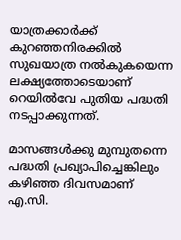യാത്രക്കാർക്ക് കുറഞ്ഞനിരക്കിൽ സുഖയാത്ര നൽകുകയെന്ന ലക്ഷ്യത്തോടെയാണ് റെയിൽവേ പുതിയ പദ്ധതി നടപ്പാക്കുന്നത്.

മാസങ്ങൾക്കു മുമ്പുതന്നെ പദ്ധതി പ്രഖ്യാപിച്ചെങ്കിലും കഴിഞ്ഞ ദിവസമാണ് എ.സി.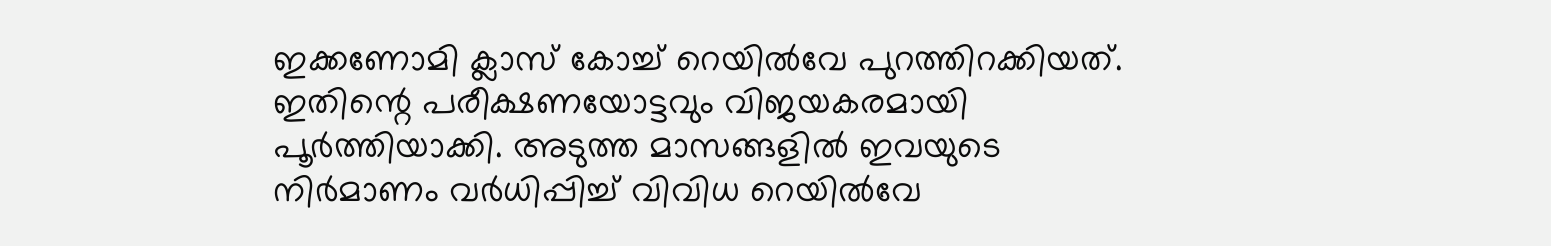ഇക്കണോമി ക്ലാസ് കോച്ച് റെയിൽവേ പുറത്തിറക്കിയത്. ഇതിന്റെ പരീക്ഷണയോട്ടവും വിജയകരമായി പൂർത്തിയാക്കി. അടുത്ത മാസങ്ങളിൽ ഇവയുടെ നിർമാണം വർധിപ്പിച്ച് വിവിധ റെയിൽവേ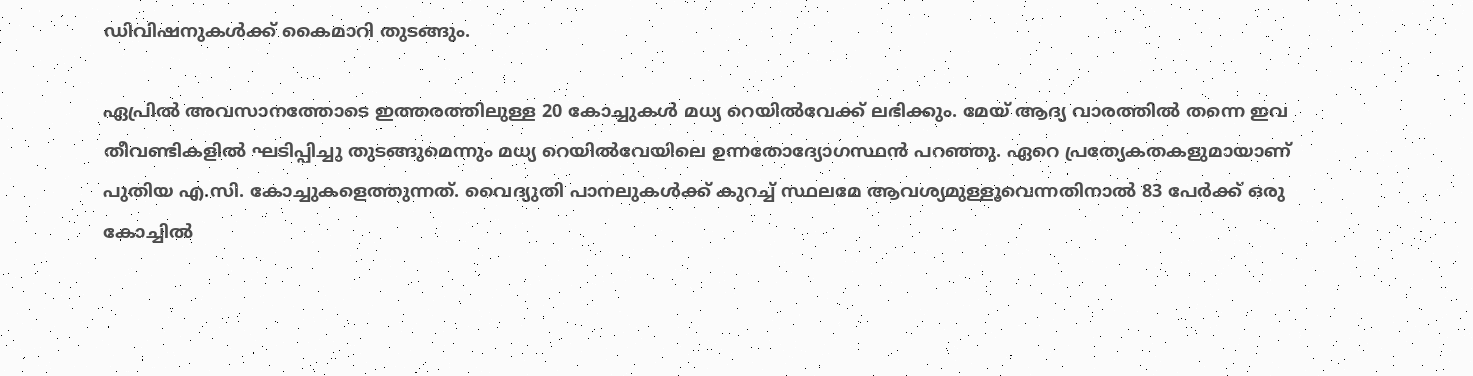ഡിവിഷനുകൾക്ക് കൈമാറി തുടങ്ങും.

ഏപ്രിൽ അവസാനത്തോടെ ഇത്തരത്തിലുള്ള 20 കോച്ചുകൾ മധ്യ റെയിൽവേക്ക് ലഭിക്കും. മേയ് ആദ്യ വാരത്തിൽ തന്നെ ഇവ തീവണ്ടികളിൽ ഘടിപ്പിച്ചു തുടങ്ങുമെന്നും മധ്യ റെയിൽവേയിലെ ഉന്നതോദ്യോഗസ്ഥൻ പറഞ്ഞു. ഏറെ പ്രത്യേകതകളുമായാണ് പുതിയ എ.സി. കോച്ചുകളെത്തുന്നത്. വൈദ്യുതി പാനലുകൾക്ക് കുറച്ച് സ്ഥലമേ ആവശ്യമുള്ളൂവെന്നതിനാൽ 83 പേർക്ക് ഒരു കോച്ചിൽ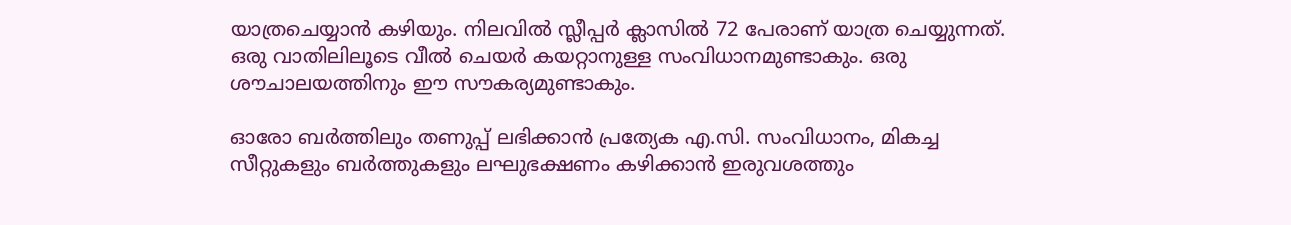യാത്രചെയ്യാൻ കഴിയും. നിലവിൽ സ്ലീപ്പർ ക്ലാസിൽ 72 പേരാണ് യാത്ര ചെയ്യുന്നത്. ഒരു വാതിലിലൂടെ വീൽ ചെയർ കയറ്റാനുള്ള സംവിധാനമുണ്ടാകും. ഒരു ശൗചാലയത്തിനും ഈ സൗകര്യമുണ്ടാകും.

ഓരോ ബർത്തിലും തണുപ്പ് ലഭിക്കാൻ പ്രത്യേക എ.സി. സംവിധാനം, മികച്ച സീറ്റുകളും ബർത്തുകളും ലഘുഭക്ഷണം കഴിക്കാൻ ഇരുവശത്തും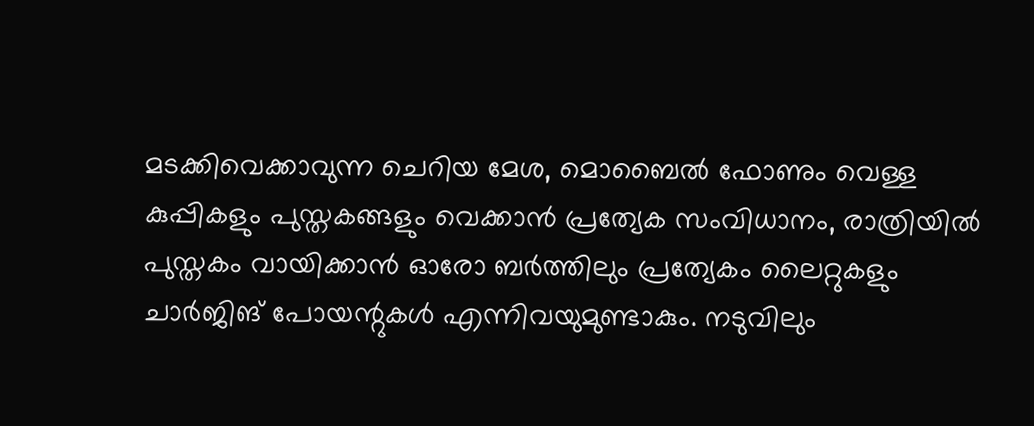മടക്കിവെക്കാവുന്ന ചെറിയ മേശ, മൊബൈൽ ഫോണും വെള്ള കുപ്പികളും പുസ്തകങ്ങളും വെക്കാൻ പ്രത്യേക സംവിധാനം, രാത്രിയിൽ പുസ്തകം വായിക്കാൻ ഓരോ ബർത്തിലും പ്രത്യേകം ലൈറ്റുകളും ചാർജിങ് പോയന്റുകൾ എന്നിവയുമുണ്ടാകും. നടുവിലും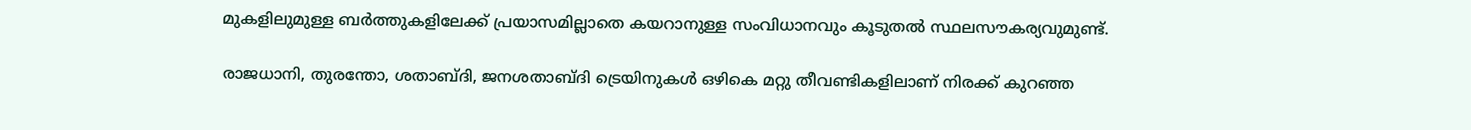മുകളിലുമുള്ള ബർത്തുകളിലേക്ക് പ്രയാസമില്ലാതെ കയറാനുള്ള സംവിധാനവും കൂടുതൽ സ്ഥലസൗകര്യവുമുണ്ട്.

രാജധാനി, തുരന്തോ, ശതാബ്ദി, ജനശതാബ്ദി ട്രെയിനുകൾ ഒഴികെ മറ്റു തീവണ്ടികളിലാണ് നിരക്ക് കുറഞ്ഞ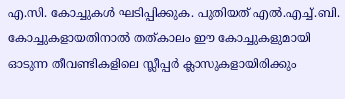എ.സി. കോച്ചുകൾ ഘടിപ്പിക്കുക. പുതിയത് എൽ.എച്ച്.ബി. കോച്ചുകളായതിനാൽ തത്കാലം ഈ കോച്ചുകളുമായി ഓടുന്ന തീവണ്ടികളിലെ സ്ലീപ്പർ ക്ലാസുകളായിരിക്കും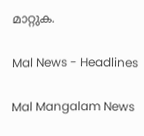മാറ്റുക.

Mal News - Headlines

Mal Mangalam News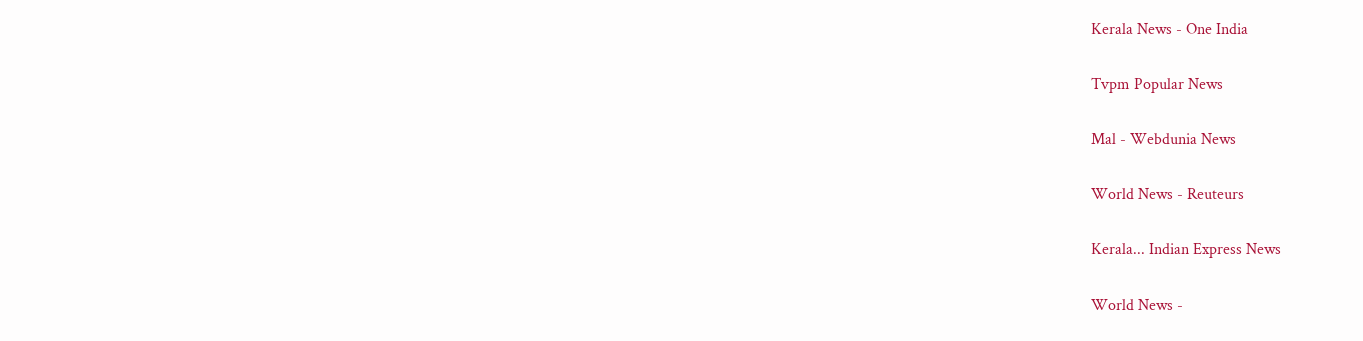Kerala News - One India

Tvpm Popular News

Mal - Webdunia News

World News - Reuteurs

Kerala... Indian Express News

World News -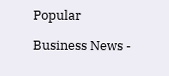Popular

Business News -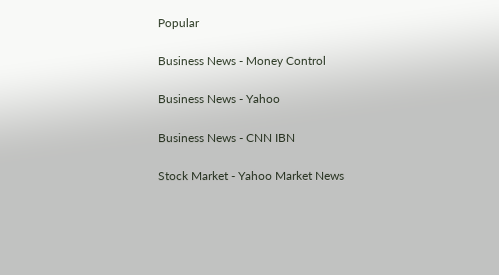Popular

Business News - Money Control

Business News - Yahoo

Business News - CNN IBN

Stock Market - Yahoo Market News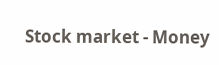Stock market - Money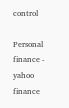control

Personal finance - yahoo finance